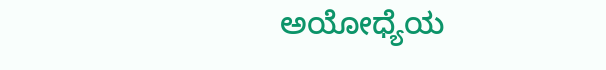ಅಯೋಧ್ಯೆಯ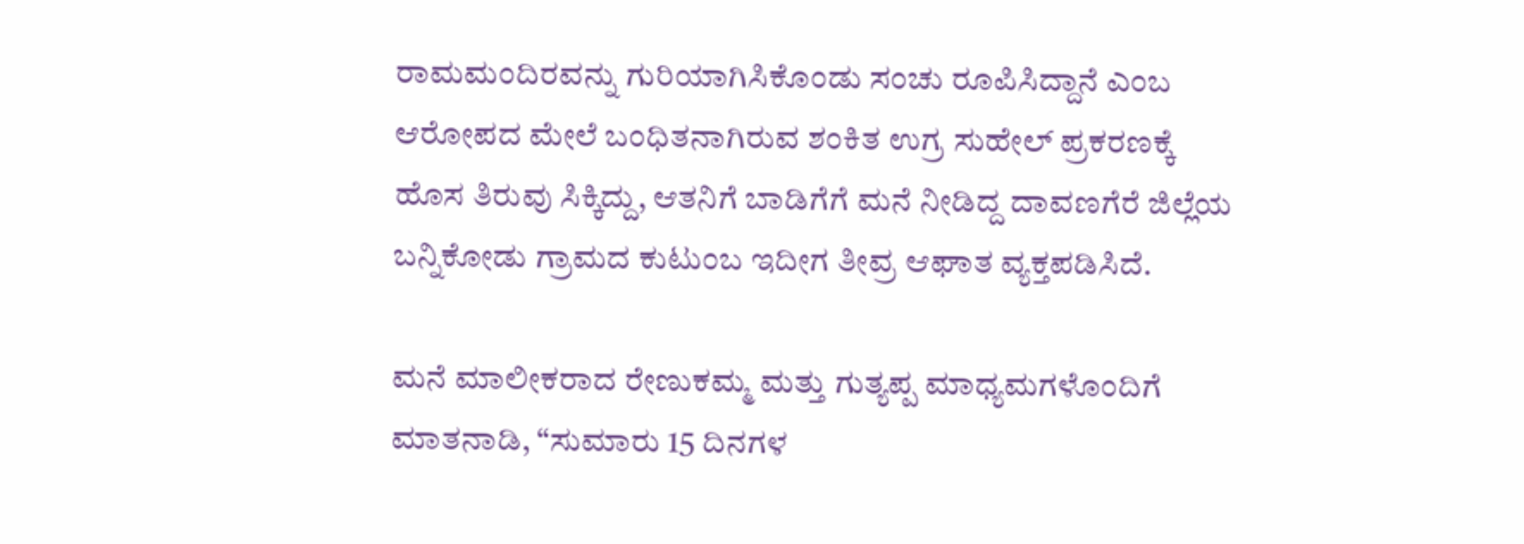ರಾಮಮಂದಿರವನ್ನು ಗುರಿಯಾಗಿಸಿಕೊಂಡು ಸಂಚು ರೂಪಿಸಿದ್ದಾನೆ ಎಂಬ ಆರೋಪದ ಮೇಲೆ ಬಂಧಿತನಾಗಿರುವ ಶಂಕಿತ ಉಗ್ರ ಸುಹೇಲ್ ಪ್ರಕರಣಕ್ಕೆ ಹೊಸ ತಿರುವು ಸಿಕ್ಕಿದ್ದು, ಆತನಿಗೆ ಬಾಡಿಗೆಗೆ ಮನೆ ನೀಡಿದ್ದ ದಾವಣಗೆರೆ ಜಿಲ್ಲೆಯ ಬನ್ನಿಕೋಡು ಗ್ರಾಮದ ಕುಟುಂಬ ಇದೀಗ ತೀವ್ರ ಆಘಾತ ವ್ಯಕ್ತಪಡಿಸಿದೆ.

ಮನೆ ಮಾಲೀಕರಾದ ರೇಣುಕಮ್ಮ ಮತ್ತು ಗುತ್ಯಪ್ಪ ಮಾಧ್ಯಮಗಳೊಂದಿಗೆ ಮಾತನಾಡಿ, “ಸುಮಾರು 15 ದಿನಗಳ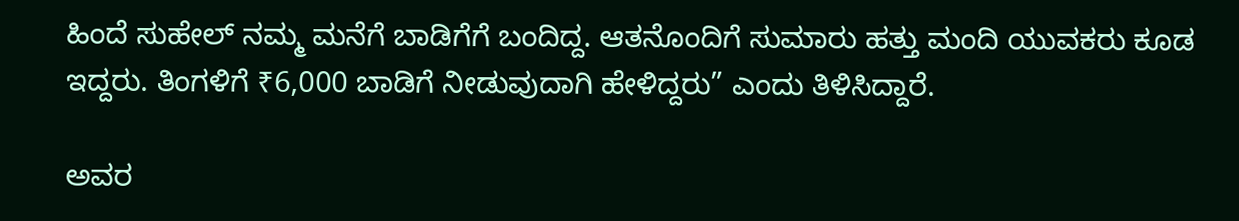ಹಿಂದೆ ಸುಹೇಲ್ ನಮ್ಮ ಮನೆಗೆ ಬಾಡಿಗೆಗೆ ಬಂದಿದ್ದ. ಆತನೊಂದಿಗೆ ಸುಮಾರು ಹತ್ತು ಮಂದಿ ಯುವಕರು ಕೂಡ ಇದ್ದರು. ತಿಂಗಳಿಗೆ ₹6,000 ಬಾಡಿಗೆ ನೀಡುವುದಾಗಿ ಹೇಳಿದ್ದರು” ಎಂದು ತಿಳಿಸಿದ್ದಾರೆ.

ಅವರ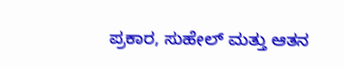ಪ್ರಕಾರ, ಸುಹೇಲ್ ಮತ್ತು ಆತನ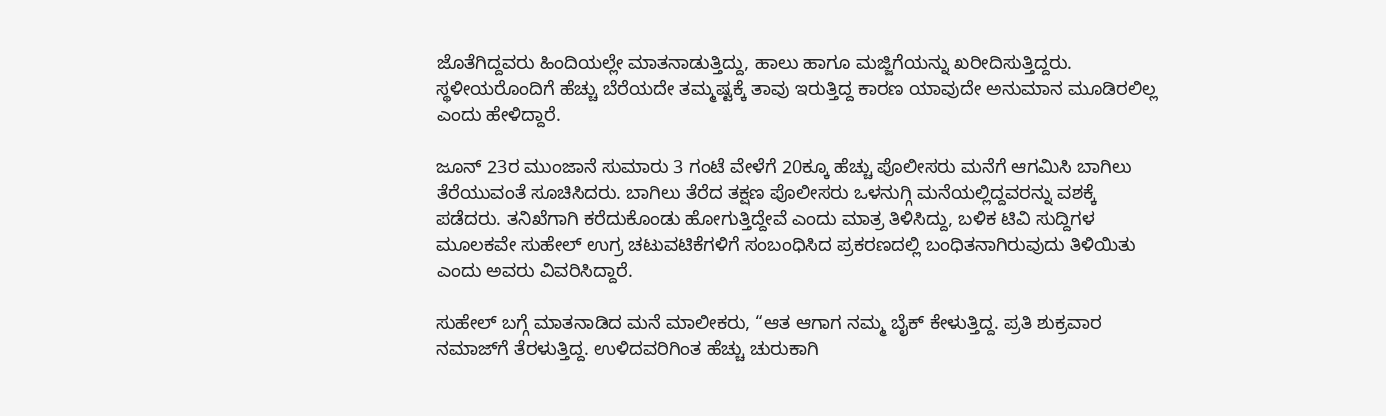ಜೊತೆಗಿದ್ದವರು ಹಿಂದಿಯಲ್ಲೇ ಮಾತನಾಡುತ್ತಿದ್ದು, ಹಾಲು ಹಾಗೂ ಮಜ್ಜಿಗೆಯನ್ನು ಖರೀದಿಸುತ್ತಿದ್ದರು. ಸ್ಥಳೀಯರೊಂದಿಗೆ ಹೆಚ್ಚು ಬೆರೆಯದೇ ತಮ್ಮಷ್ಟಕ್ಕೆ ತಾವು ಇರುತ್ತಿದ್ದ ಕಾರಣ ಯಾವುದೇ ಅನುಮಾನ ಮೂಡಿರಲಿಲ್ಲ ಎಂದು ಹೇಳಿದ್ದಾರೆ.

ಜೂನ್ 23ರ ಮುಂಜಾನೆ ಸುಮಾರು 3 ಗಂಟೆ ವೇಳೆಗೆ 20ಕ್ಕೂ ಹೆಚ್ಚು ಪೊಲೀಸರು ಮನೆಗೆ ಆಗಮಿಸಿ ಬಾಗಿಲು ತೆರೆಯುವಂತೆ ಸೂಚಿಸಿದರು. ಬಾಗಿಲು ತೆರೆದ ತಕ್ಷಣ ಪೊಲೀಸರು ಒಳನುಗ್ಗಿ ಮನೆಯಲ್ಲಿದ್ದವರನ್ನು ವಶಕ್ಕೆ ಪಡೆದರು. ತನಿಖೆಗಾಗಿ ಕರೆದುಕೊಂಡು ಹೋಗುತ್ತಿದ್ದೇವೆ ಎಂದು ಮಾತ್ರ ತಿಳಿಸಿದ್ದು, ಬಳಿಕ ಟಿವಿ ಸುದ್ದಿಗಳ ಮೂಲಕವೇ ಸುಹೇಲ್ ಉಗ್ರ ಚಟುವಟಿಕೆಗಳಿಗೆ ಸಂಬಂಧಿಸಿದ ಪ್ರಕರಣದಲ್ಲಿ ಬಂಧಿತನಾಗಿರುವುದು ತಿಳಿಯಿತು ಎಂದು ಅವರು ವಿವರಿಸಿದ್ದಾರೆ.

ಸುಹೇಲ್ ಬಗ್ಗೆ ಮಾತನಾಡಿದ ಮನೆ ಮಾಲೀಕರು, “ಆತ ಆಗಾಗ ನಮ್ಮ ಬೈಕ್ ಕೇಳುತ್ತಿದ್ದ. ಪ್ರತಿ ಶುಕ್ರವಾರ ನಮಾಜ್‌ಗೆ ತೆರಳುತ್ತಿದ್ದ. ಉಳಿದವರಿಗಿಂತ ಹೆಚ್ಚು ಚುರುಕಾಗಿ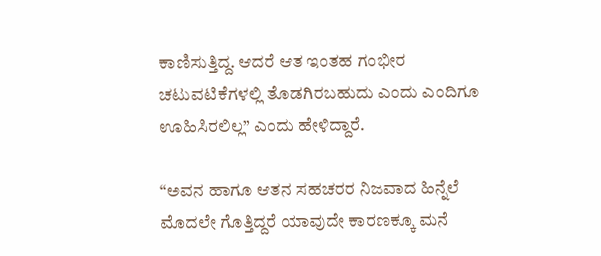ಕಾಣಿಸುತ್ತಿದ್ದ. ಆದರೆ ಆತ ಇಂತಹ ಗಂಭೀರ ಚಟುವಟಿಕೆಗಳಲ್ಲಿ ತೊಡಗಿರಬಹುದು ಎಂದು ಎಂದಿಗೂ ಊಹಿಸಿರಲಿಲ್ಲ” ಎಂದು ಹೇಳಿದ್ದಾರೆ.

“ಅವನ ಹಾಗೂ ಆತನ ಸಹಚರರ ನಿಜವಾದ ಹಿನ್ನೆಲೆ ಮೊದಲೇ ಗೊತ್ತಿದ್ದರೆ ಯಾವುದೇ ಕಾರಣಕ್ಕೂ ಮನೆ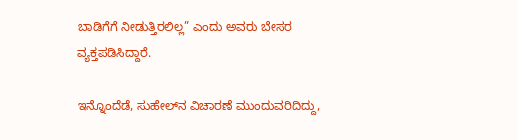ಬಾಡಿಗೆಗೆ ನೀಡುತ್ತಿರಲಿಲ್ಲ” ಎಂದು ಅವರು ಬೇಸರ ವ್ಯಕ್ತಪಡಿಸಿದ್ದಾರೆ.

ಇನ್ನೊಂದೆಡೆ, ಸುಹೇಲ್‌ನ ವಿಚಾರಣೆ ಮುಂದುವರಿದಿದ್ದು,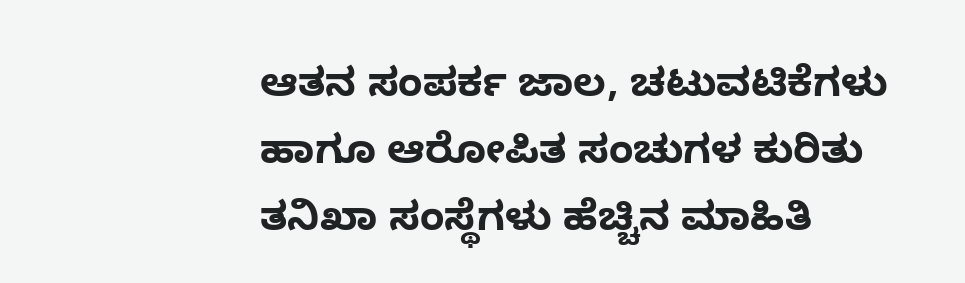ಆತನ ಸಂಪರ್ಕ ಜಾಲ, ಚಟುವಟಿಕೆಗಳು ಹಾಗೂ ಆರೋಪಿತ ಸಂಚುಗಳ ಕುರಿತು ತನಿಖಾ ಸಂಸ್ಥೆಗಳು ಹೆಚ್ಚಿನ ಮಾಹಿತಿ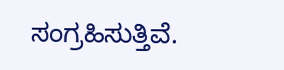ಸಂಗ್ರಹಿಸುತ್ತಿವೆ.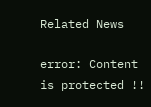Related News

error: Content is protected !!